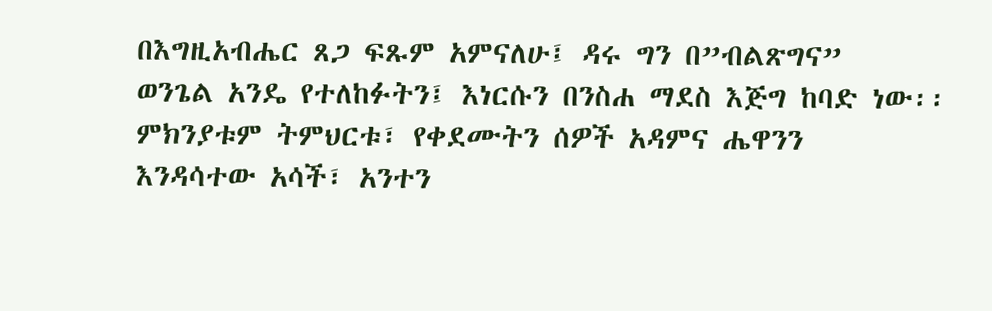በእግዚአብሔር ጸጋ ፍጹም አምናለሁ፤ ዳሩ ግን በ”ብልጽግና”
ወንጌል አንዴ የተለከፉትን፤ እነርሱን በንስሐ ማደስ እጅግ ከባድ ነው፡፡ ምክንያቱም ትምህርቱ፣ የቀደሙትን ሰዎች አዳምና ሔዋንን
እንዳሳተው አሳች፣ አንተን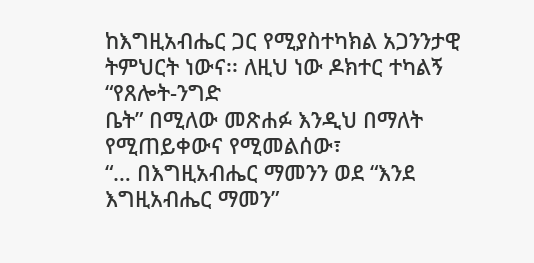ከእግዚአብሔር ጋር የሚያስተካክል አጋንንታዊ ትምህርት ነውና፡፡ ለዚህ ነው ዶክተር ተካልኝ “የጸሎት-ንግድ
ቤት” በሚለው መጽሐፉ እንዲህ በማለት የሚጠይቀውና የሚመልሰው፣
“… በእግዚአብሔር ማመንን ወደ “እንደ እግዚአብሔር ማመን”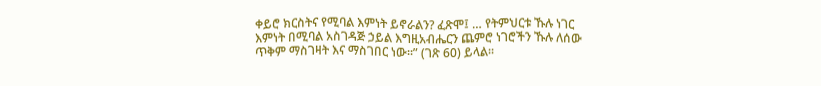ቀይሮ ክርስትና የሚባል እምነት ይኖራልን? ፈጽሞ፤ … የትምህርቱ ኹሉ ነገር እምነት በሚባል አስገዳጅ ኃይል እግዚአብሔርን ጨምሮ ነገሮችን ኹሉ ለሰው ጥቅም ማስገዛት እና ማስገበር ነው፡፡” (ገጽ 60) ይላል፡፡